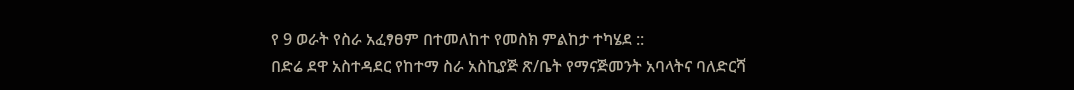የ 9 ወራት የስራ አፈፃፀም በተመለከተ የመስክ ምልከታ ተካሄደ ::
በድሬ ደዋ አስተዳደር የከተማ ስራ አስኪያጅ ጽ/ቤት የማናጅመንት አባላትና ባለድርሻ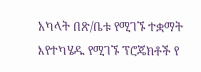አካላት በጽ/ቤቱ የሚገኙ ተቋማት እየተካሄዱ የሚገኙ ፕሮጄክቶች የ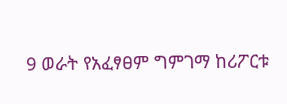9 ወራት የአፈፃፀም ግምገማ ከሪፖርቱ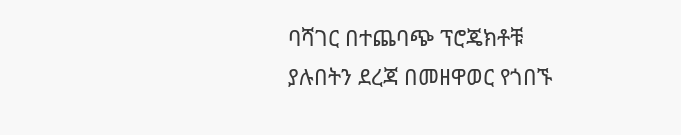ባሻገር በተጨባጭ ፕሮጄክቶቹ ያሉበትን ደረጃ በመዘዋወር የጎበኙ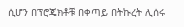ሲሆን በፕሮጄክቶቹ በቀጣይ በትኩረት ሊሰሩ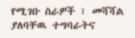የሚገቡ ስራዎች ፣ መሻሻል ያለባቸዉ ተግባራትና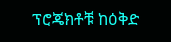ፕሮጄክቶቹ ከዕቅድ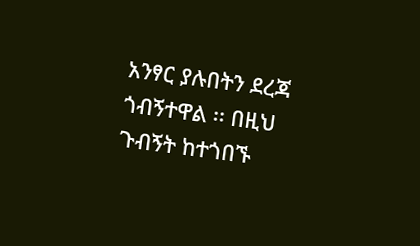አንፃር ያሉበትን ደረጃ ጎብኝተዋል ፡፡ በዚህ ጉብኝት ከተጎበኙ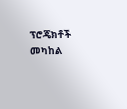ፕሮጄክቶች መካከል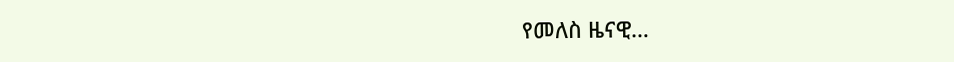የመለስ ዜናዊ…